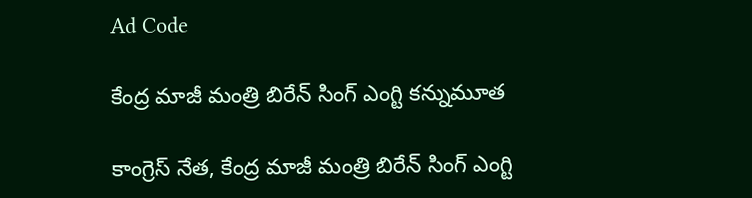Ad Code

కేంద్ర మాజీ మంత్రి బిరేన్ సింగ్ ఎంగ్టి కన్నుమూత

కాంగ్రెస్ నేత, కేంద్ర మాజీ మంత్రి బిరేన్ సింగ్ ఎంగ్టి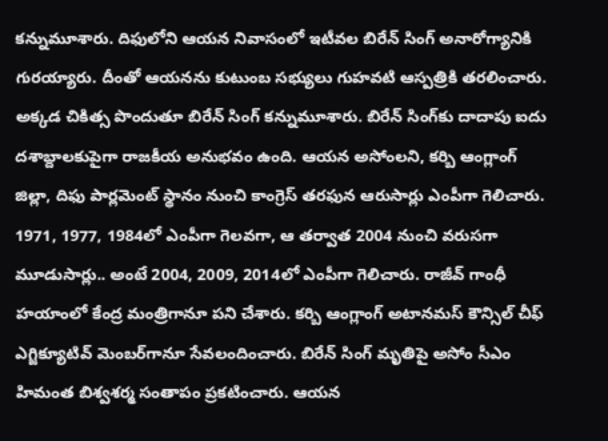కన్నుమూశారు. దిఫులోని ఆయన నివాసంలో ఇటీవల బిరేన్ సింగ్ అనారోగ్యానికి గురయ్యారు. దీంతో ఆయనను కుటుంబ సభ్యులు గుహవటి ఆస్పత్రికి తరలించారు. అక్కడ చికిత్స పొందుతూ బిరేన్ సింగ్ కన్నుమూశారు. బిరేన్ సింగ్‌కు దాదాపు ఐదు దశాబ్దాలకుపైగా రాజకీయ అనుభవం ఉంది. ఆయన అసోంలని, కర్బి ఆంగ్లాంగ్ జిల్లా, దిఫు పార్లమెంట్ స్థానం నుంచి కాంగ్రెస్ తరఫున ఆరుసార్లు ఎంపీగా గెలిచారు. 1971, 1977, 1984లో ఎంపీగా గెలవగా, ఆ తర్వాత 2004 నుంచి వరుసగా మూడుసార్లు.. అంటే 2004, 2009, 2014లో ఎంపీగా గెలిచారు. రాజీవ్ గాంధీ హయాంలో కేంద్ర మంత్రిగానూ పని చేశారు. కర్బి ఆంగ్లాంగ్ అటానమస్ కౌన్సిల్ చీఫ్ ఎగ్జిక్యూటివ్ మెంబర్‌గానూ సేవలందించారు. బిరేన్ సింగ్ మృతిపై అసోం సీఎం హిమంత బిశ్వశర్మ సంతాపం ప్రకటించారు. ఆయన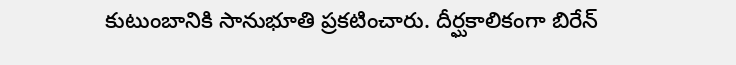కుటుంబానికి సానుభూతి ప్రకటించారు. దీర్ఘకాలికంగా బిరేన్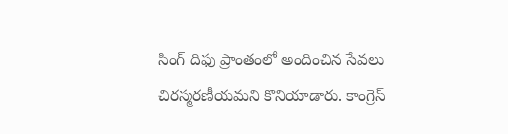సింగ్ దిఫు ప్రాంతంలో అందించిన సేవలు చిరస్మరణీయమని కొనియాడారు. కాంగ్రెస్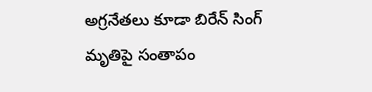అగ్రనేతలు కూడా బిరేన్ సింగ్ మృతిపై సంతాపం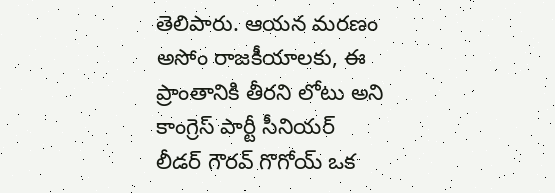తెలిపారు. ఆయన మరణం అసోం రాజకీయాలకు, ఈ ప్రాంతానికి తీరని లోటు అని కాంగ్రెస్ పార్టీ సీనియర్ లీడర్ గౌరవ్ గొగోయ్ ఒక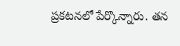ప్రకటనలో పేర్కొన్నారు. తన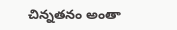చిన్నతనం అంతా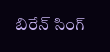బిరేన్ సింగ్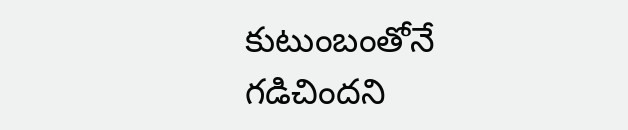కుటుంబంతోనే గడిచిందని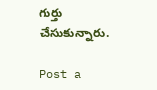గుర్తు చేసుకున్నారు.

Post a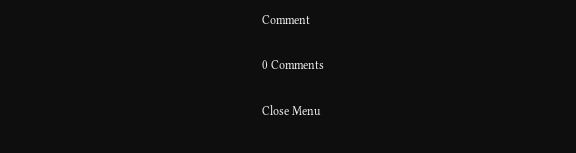Comment

0 Comments

Close Menu